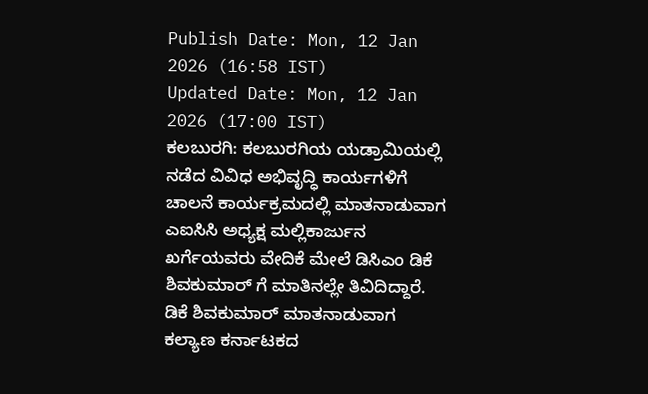Publish Date: Mon, 12 Jan 2026 (16:58 IST)
Updated Date: Mon, 12 Jan 2026 (17:00 IST)
ಕಲಬುರಗಿ: ಕಲಬುರಗಿಯ ಯಡ್ರಾಮಿಯಲ್ಲಿ ನಡೆದ ವಿವಿಧ ಅಭಿವೃದ್ಧಿ ಕಾರ್ಯಗಳಿಗೆ ಚಾಲನೆ ಕಾರ್ಯಕ್ರಮದಲ್ಲಿ ಮಾತನಾಡುವಾಗ ಎಐಸಿಸಿ ಅಧ್ಯಕ್ಷ ಮಲ್ಲಿಕಾರ್ಜುನ ಖರ್ಗೆಯವರು ವೇದಿಕೆ ಮೇಲೆ ಡಿಸಿಎಂ ಡಿಕೆ ಶಿವಕುಮಾರ್ ಗೆ ಮಾತಿನಲ್ಲೇ ತಿವಿದಿದ್ದಾರೆ.
ಡಿಕೆ ಶಿವಕುಮಾರ್ ಮಾತನಾಡುವಾಗ ಕಲ್ಯಾಣ ಕರ್ನಾಟಕದ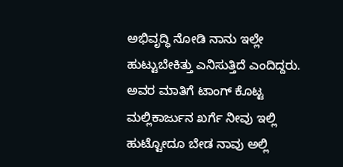ಅಭಿವೃದ್ಧಿ ನೋಡಿ ನಾನು ಇಲ್ಲೇ ಹುಟ್ಟುಬೇಕಿತ್ತು ಎನಿಸುತ್ತಿದೆ ಎಂದಿದ್ದರು. ಅವರ ಮಾತಿಗೆ ಟಾಂಗ್ ಕೊಟ್ಟ ಮಲ್ಲಿಕಾರ್ಜುನ ಖರ್ಗೆ ನೀವು ಇಲ್ಲಿ ಹುಟ್ಟೋದೂ ಬೇಡ ನಾವು ಅಲ್ಲಿ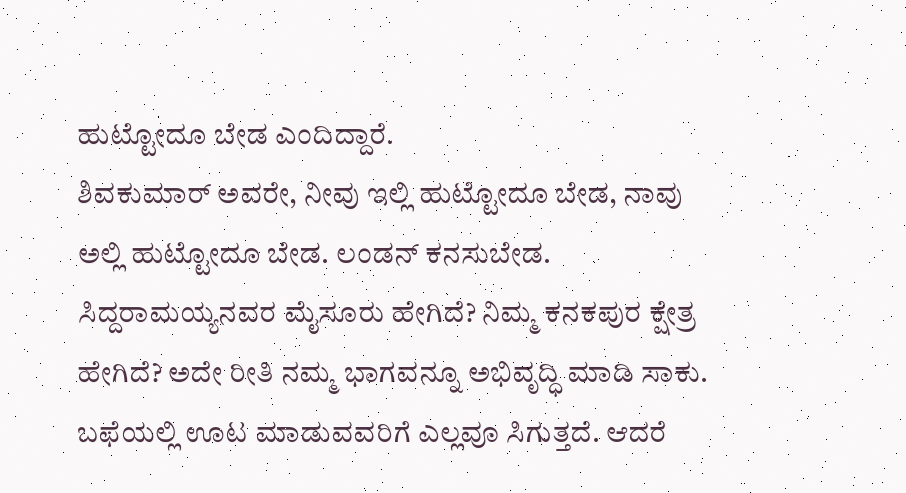ಹುಟ್ಟೋದೂ ಬೇಡ ಎಂದಿದ್ದಾರೆ.
ಶಿವಕುಮಾರ್ ಅವರೇ, ನೀವು ಇಲ್ಲಿ ಹುಟ್ಟೋದೂ ಬೇಡ, ನಾವು ಅಲ್ಲಿ ಹುಟ್ಟೋದೂ ಬೇಡ. ಲಂಡನ್ ಕನಸುಬೇಡ. ಸಿದ್ದರಾಮಯ್ಯನವರ ಮೈಸೂರು ಹೇಗಿದೆ? ನಿಮ್ಮ ಕನಕಪುರ ಕ್ಷೇತ್ರ ಹೇಗಿದೆ? ಅದೇ ರೀತಿ ನಮ್ಮ ಭಾಗವನ್ನೂ ಅಭಿವೃದ್ಧಿ ಮಾಡಿ ಸಾಕು. ಬಫೆಯಲ್ಲಿ ಊಟ ಮಾಡುವವರಿಗೆ ಎಲ್ಲವೂ ಸಿಗುತ್ತದೆ. ಆದರೆ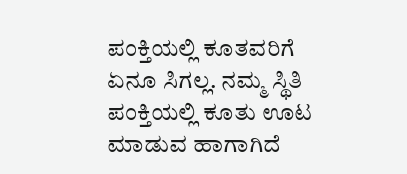ಪಂಕ್ತಿಯಲ್ಲಿ ಕೂತವರಿಗೆ ಏನೂ ಸಿಗಲ್ಲ. ನಮ್ಮ ಸ್ಥಿತಿ ಪಂಕ್ತಿಯಲ್ಲಿ ಕೂತು ಊಟ ಮಾಡುವ ಹಾಗಾಗಿದೆ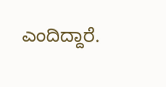ಎಂದಿದ್ದಾರೆ.